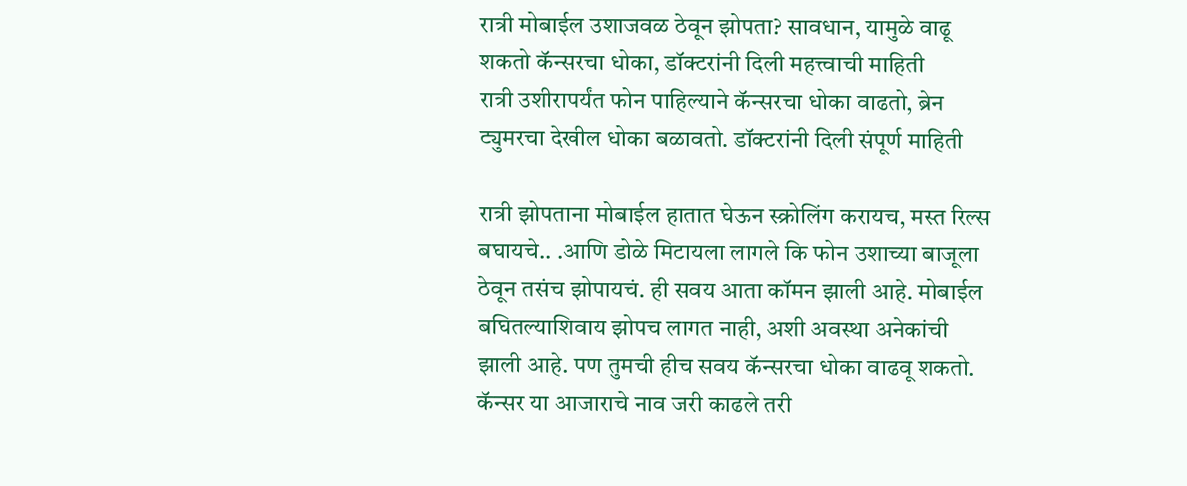रात्री मोबाईल उशाजवळ ठेवून झोपता? सावधान, यामुळे वाढू शकतो कॅन्सरचा धोका, डॉक्टरांनी दिली महत्त्वाची माहिती
रात्री उशीरापर्यंत फोन पाहिल्याने कॅन्सरचा धोका वाढतो, ब्रेन ट्युमरचा देखील धोका बळावतो. डॉक्टरांनी दिली संपूर्ण माहिती

रात्री झोपताना मोबाईल हातात घेऊन स्क्रोलिंग करायच, मस्त रिल्स बघायचे.. .आणि डोळे मिटायला लागले कि फोन उशाच्या बाजूला ठेवून तसंच झोपायचं. ही सवय आता कॉमन झाली आहे. मोबाईल बघितल्याशिवाय झोपच लागत नाही, अशी अवस्था अनेकांची झाली आहे. पण तुमची हीच सवय कॅन्सरचा धोका वाढवू शकतो.
कॅन्सर या आजाराचे नाव जरी काढले तरी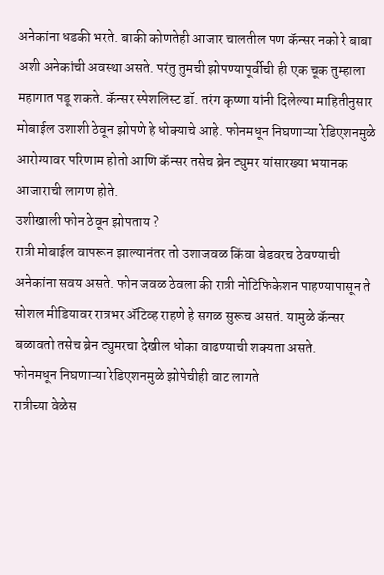अनेकांना धडकी भरते. बाकी कोणतेही आजार चालतील पण कॅन्सर नको रे बाबा अशी अनेकांची अवस्था असते. परंतु तुमची झोपण्यापूर्वीची ही एक चूक तुम्हाला महागात पडू शकते. कॅन्सर स्पेशलिस्ट डॉ. तरंग कृष्णा यांनी दिलेल्या माहितीनुसार मोबाईल उशाशी ठेवून झोपणे हे धोक्याचे आहे. फोनमधून निघणाऱ्या रेडिएशनमुळे आरोग्यावर परिणाम होतो आणि कॅन्सर तसेच ब्रेन ट्युमर यांसारख्या भयानक आजाराची लागण होते.
उशीखाली फोन ठेवून झोपताय ?
रात्री मोबाईल वापरून झाल्यानंतर तो उशाजवळ किंवा बेडवरच ठेवण्याची अनेकांना सवय असते. फोन जवळ ठेवला की रात्री नोटिफिकेशन पाहण्यापासून ते सोशल मीडियावर रात्रभर ॲटिव्ह राहणे हे सगळ सुरूच असतं. यामुळे कॅन्सर बळावतो तसेच ब्रेन ट्युमरचा देखील धोका वाढण्याची शक्यता असते.
फोनमधून निघणाऱ्या रेडिएशनमुळे झोपेचीही वाट लागते
रात्रीच्या वेळेस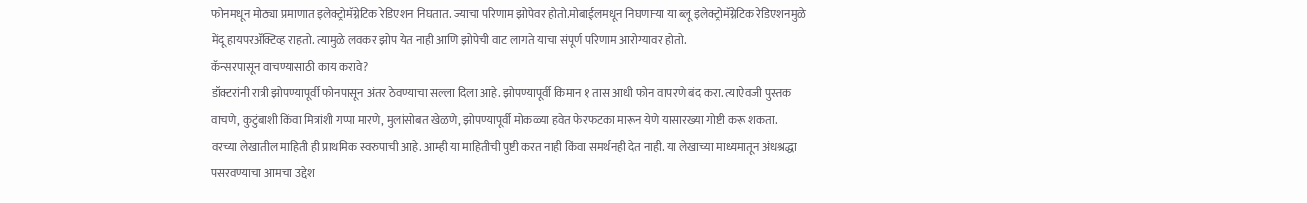फोनमधून मोठ्या प्रमाणात इलेक्ट्रोमॅग्नेटिक रेडिएशन निघतात. ज्याचा परिणाम झोपेवर होतो.मोबाईलमधून निघणाऱ्या या ब्लू इलेक्ट्रोमॅग्नेटिक रेडिएशनमुळे मेंदू हायपरॲक्टिव्ह राहतो. त्यामुळे लवकर झोप येत नाही आणि झोपेची वाट लागते याचा संपूर्ण परिणाम आरोग्यावर होतो.
कॅन्सरपासून वाचण्यासाठी काय करावे?
डॉक्टरांनी रात्री झोपण्यापूर्वी फोनपासून अंतर ठेवण्याचा सल्ला दिला आहे. झोपण्यापूर्वी किमान १ तास आधी फोन वापरणे बंद करा. त्याऐवजी पुस्तक वाचणे, कुटुंबाशी किंवा मित्रांशी गप्पा मारणे, मुलांसोबत खेळणे, झोपण्यापूर्वी मोकळ्या हवेत फेरफटका मारून येणे यासारख्या गोष्टी करू शकता.
वरच्या लेखातील माहिती ही प्राथमिक स्वरुपाची आहे. आम्ही या माहितीची पुष्टी करत नाही किंवा समर्थनही देत नाही. या लेखाच्या माध्यमातून अंधश्रद्धा पसरवण्याचा आमचा उद्देश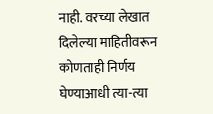नाही. वरच्या लेखात दिलेल्या माहितीवरून कोणताही निर्णय घेण्याआधी त्या-त्या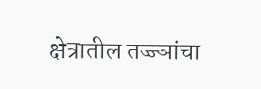क्षेत्रातील तज्ज्ञांचा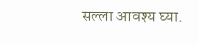सल्ला आवश्य घ्या.